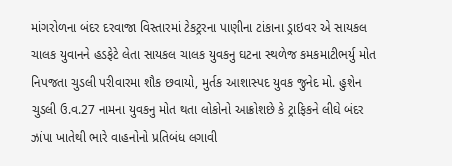માંગરોળના બંદર દરવાજા વિસ્તારમાં ટેકટ્રરના પાણીના ટાંકાના ડ્રાઇવર એ સાયકલ ચાલક યુવાનને હડફેટે લેતા સાયકલ ચાલક યુવકનુ ઘટના સ્થળેજ કમકમાટીભર્યુ મોત નિપજતા ચુડલી પરીવારમા શૌક છવાયો, મુર્તક આશાસ્પદ યુવક જુનેદ મો. હુશેન ચુડલી ઉ.વ.27 નામના યુવકનુ મોત થતા લોકોનો આક્રોશછે કે ટ્રાફિકને લીઘે બંદર ઝાંપા ખાતેથી ભારે વાહનોનો પ્રતિબંધ લગાવી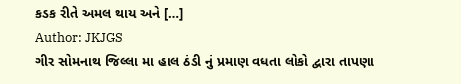કડક રીતે અમલ થાય અને […]
Author: JKJGS
ગીર સોમનાથ જિલ્લા મા હાલ ઠંડી નું પ્રમાણ વધતા લોકો દ્વારા તાપણા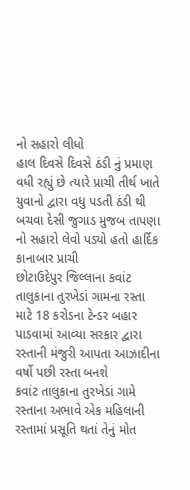નો સહારો લીધો
હાલ દિવસે દિવસે ઠંડી નું પ્રમાણ વધી રહ્યું છે ત્યારે પ્રાચી તીર્થ ખાતે યુવાનો દ્વારા વધુ પડતી ઠંડી થી બચવા દેસી જુગાડ મુજબ તાપણા નો સહારો લેવો પડ્યો હતો હાર્દિક કાનાબાર પ્રાચી
છોટાઉદેપુર જિલ્લાના કવાંટ તાલુકાના તુરખેડાં ગામના રસ્તા માટે 18 કરોડના ટેન્ડર બહાર પાડવામાં આવ્યા સરકાર દ્વારા રસ્તાની મંજુરી આપતા આઝાદીના વર્ષો પછી રસ્તા બનશે
કવાંટ તાલુકાના તુરખેડાં ગામે રસ્તાના અભાવે એક મહિલાની રસ્તામાં પ્રસૂતિ થતાં તેનું મોત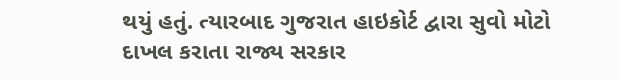થયું હતું. ત્યારબાદ ગુજરાત હાઇકોર્ટ દ્વારા સુવો મોટો દાખલ કરાતા રાજ્ય સરકાર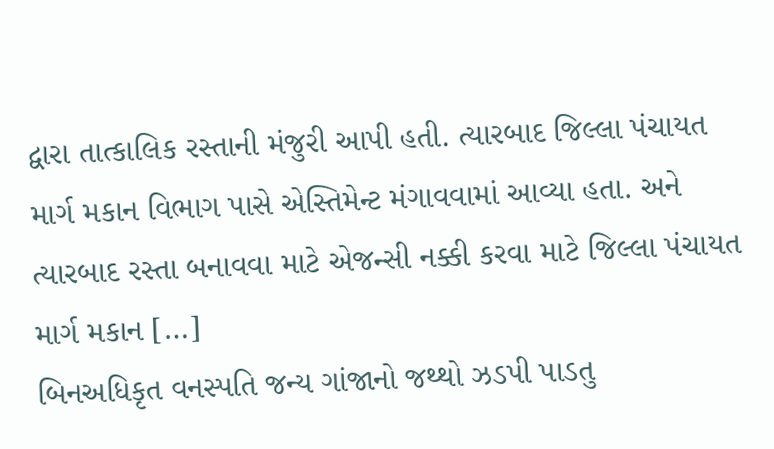દ્વારા તાત્કાલિક રસ્તાની મંજુરી આપી હતી. ત્યારબાદ જિલ્લા પંચાયત માર્ગ મકાન વિભાગ પાસે એસ્તિમેન્ટ મંગાવવામાં આવ્યા હતા. અને ત્યારબાદ રસ્તા બનાવવા માટે એજન્સી નક્કી કરવા માટે જિલ્લા પંચાયત માર્ગ મકાન […]
બિનઅધિકૃત વનસ્પતિ જન્ય ગાંજાનો જથ્થો ઝડપી પાડતુ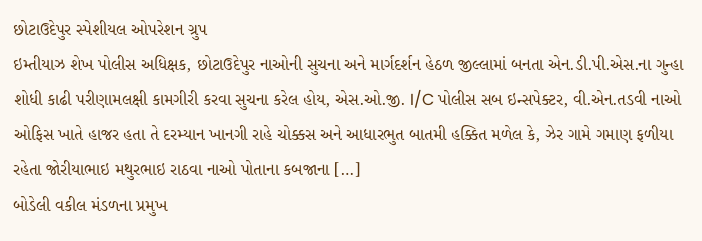છોટાઉદેપુર સ્પેશીયલ ઓપરેશન ગ્રુપ
ઇમ્તીયાઝ શેખ પોલીસ અધિક્ષક, છોટાઉદેપુર નાઓની સુચના અને માર્ગદર્શન હેઠળ જીલ્લામાં બનતા એન.ડી.પી.એસ.ના ગુન્હા શોધી કાઢી પરીણામલક્ષી કામગીરી કરવા સુચના કરેલ હોય, એસ.ઓ.જી. I/C પોલીસ સબ ઇન્સપેક્ટર, વી.એન.તડવી નાઓ ઓફિસ ખાતે હાજર હતા તે દરમ્યાન ખાનગી રાહે ચોક્કસ અને આધારભુત બાતમી હક્કિત મળેલ કે, ઝેર ગામે ગમાણ ફળીયા રહેતા જોરીયાભાઇ મથુરભાઇ રાઠવા નાઓ પોતાના કબજાના […]
બોડેલી વકીલ મંડળના પ્રમુખ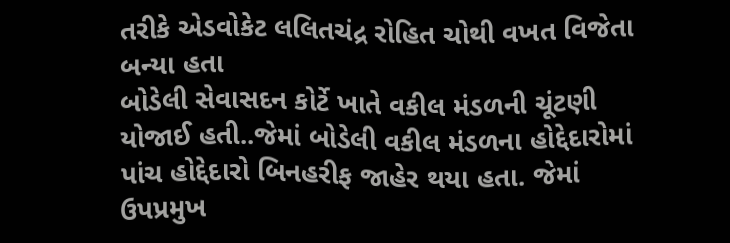તરીકે એડવોકેટ લલિતચંદ્ર રોહિત ચોથી વખત વિજેતા બન્યા હતા
બોડેલી સેવાસદન કોર્ટે ખાતે વકીલ મંડળની ચૂંટણી યોજાઈ હતી..જેમાં બોડેલી વકીલ મંડળના હોદ્દેદારોમાં પાંચ હોદ્દેદારો બિનહરીફ જાહેર થયા હતા. જેમાં ઉપપ્રમુખ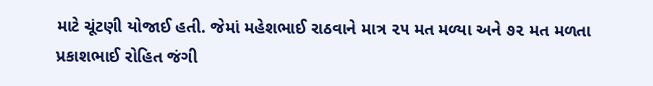માટે ચૂંટણી યોજાઈ હતી. જેમાં મહેશભાઈ રાઠવાને માત્ર ૨૫ મત મળ્યા અને ૭૨ મત મળતા પ્રકાશભાઈ રોહિત જંગી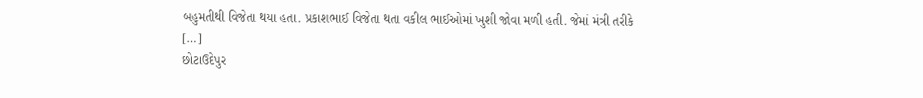બહુમતીથી વિજેતા થયા હતા. પ્રકાશભાઈ વિજેતા થતા વકીલ ભાઈઓમાં ખુશી જોવા મળી હતી. જેમાં મંત્રી તરીકે […]
છોટાઉદેપુર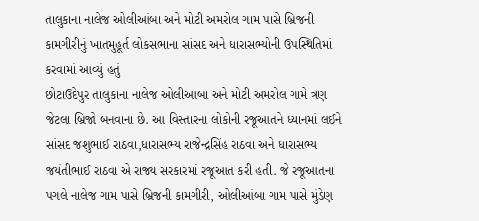તાલુકાના નાલેજ ઓલીઆંબા અને મોટી અમરોલ ગામ પાસે બ્રિજની કામગીરીનું ખાતમુહૂર્ત લોકસભાના સાંસદ અને ધારાસભ્યોની ઉપસ્થિતિમાં કરવામાં આવ્યું હતું
છોટાઉદેપુર તાલુકાના નાલેજ ઓલીઆબા અને મોટી અમરોલ ગામે ત્રણ જેટલા બ્રિજો બનવાના છે. આ વિસ્તારના લોકોની રજૂઆતને ધ્યાનમાં લઈને સાંસદ જશુભાઈ રાઠવા,ધારાસભ્ય રાજેન્દ્રસિંહ રાઠવા અને ધારાસભ્ય જયંતીભાઈ રાઠવા એ રાજ્ય સરકારમાં રજૂઆત કરી હતી. જે રજૂઆતના પગલે નાલેજ ગામ પાસે બ્રિજની કામગીરી, ઓલીઆંબા ગામ પાસે મુંડેણ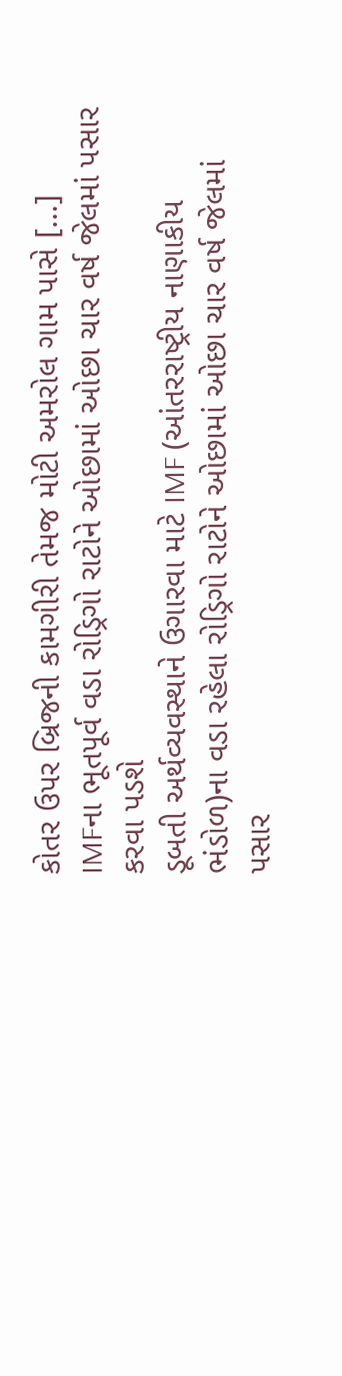કોતર ઉપર બ્રિજની કામગીરી તેમજ મોટી અમરોલ ગામ પાસે […]
IMFના ભૂતપૂર્વ વડા રોડ્રિગો રાટોને ઓછામાં ઓછા ચાર વર્ષ જેલમાં પસાર કરવા પડશે
ડૂબતી અર્થવ્યવસ્થાને ઉગારવા માટે IMF (આંતરરાષ્ટ્રીય નાણાકીય ભંડોળ)ના વડા રહેલા રોડ્રિગો રાટોને ઓછામાં ઓછા ચાર વર્ષ જેલમાં પસાર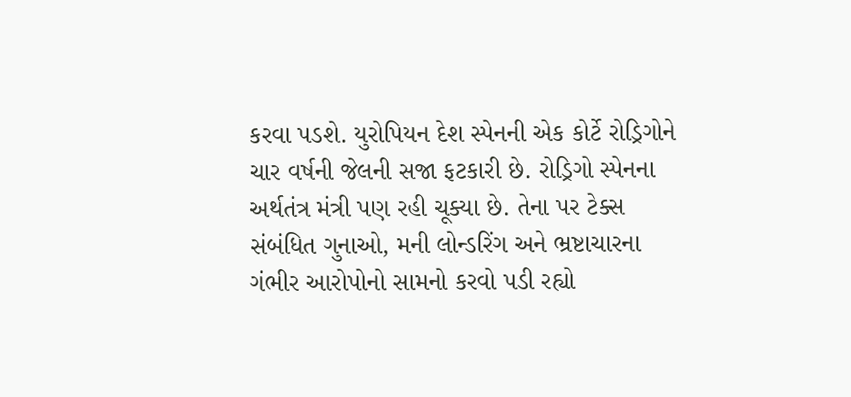કરવા પડશે. યુરોપિયન દેશ સ્પેનની એક કોર્ટે રોડ્રિગોને ચાર વર્ષની જેલની સજા ફટકારી છે. રોડ્રિગો સ્પેનના અર્થતંત્ર મંત્રી પણ રહી ચૂક્યા છે. તેના પર ટેક્સ સંબંધિત ગુનાઓ, મની લોન્ડરિંગ અને ભ્રષ્ટાચારના ગંભીર આરોપોનો સામનો કરવો પડી રહ્યો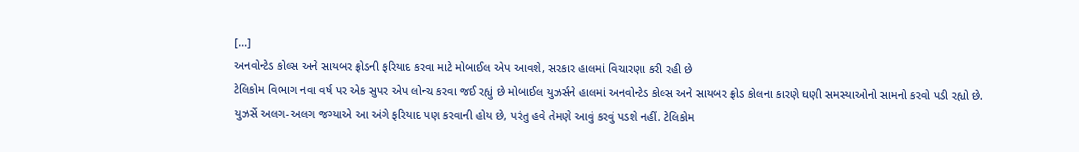[…]
અનવોન્ટેડ કોલ્સ અને સાયબર ફ્રોડની ફરિયાદ કરવા માટે મોબાઈલ એપ આવશે, સરકાર હાલમાં વિચારણા કરી રહી છે
ટેલિકોમ વિભાગ નવા વર્ષ પર એક સુપર એપ લોન્ચ કરવા જઈ રહ્યું છે મોબાઈલ યુઝર્સને હાલમાં અનવોન્ટેડ કોલ્સ અને સાયબર ફ્રોડ કોલના કારણે ઘણી સમસ્યાઓનો સામનો કરવો પડી રહ્યો છે. યુઝર્સે અલગ-અલગ જગ્યાએ આ અંગે ફરિયાદ પણ કરવાની હોય છે, પરંતુ હવે તેમણે આવું કરવું પડશે નહીં. ટેલિકોમ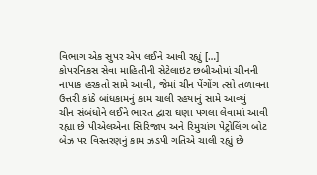વિભાગ એક સુપર એપ લઈને આવી રહ્યું […]
કોપરનિકસ સેવા માહિતીની સેટેલાઇટ છબીઓમાં ચીનની નાપાક હરકતો સામે આવી, જેમાં ચીન પેંગોંગ ત્સો તળાવના ઉત્તરી કાંઠે બાંધકામનું કામ ચાલી રહયાનું સામે આવ્યું
ચીન સંબંધોને લઈને ભારત દ્વારા ઘણા પગલા લેવામાં આવી રહ્યા છે પીએલએના સિરિજાપ અને રિમુચાંગ પેટ્રોલિંગ બોટ બેઝ પર વિસ્તરણનું કામ ઝડપી ગતિએ ચાલી રહ્યું છે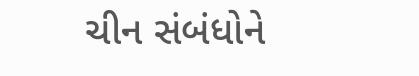ચીન સંબંધોને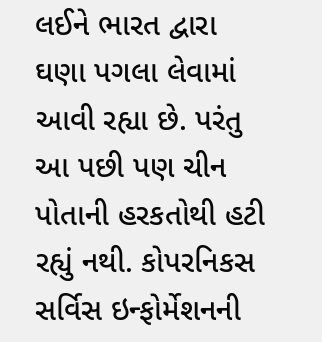લઈને ભારત દ્વારા ઘણા પગલા લેવામાં આવી રહ્યા છે. પરંતુ આ પછી પણ ચીન પોતાની હરકતોથી હટી રહ્યું નથી. કોપરનિકસ સર્વિસ ઇન્ફોર્મેશનની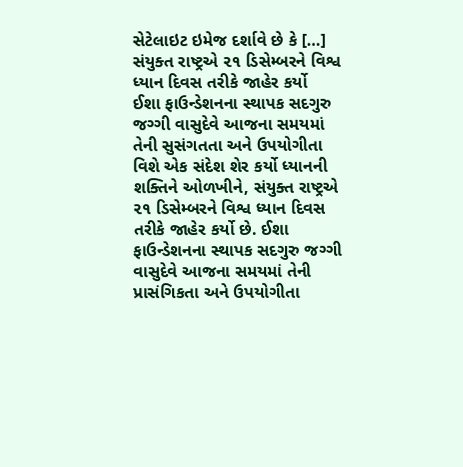સેટેલાઇટ ઇમેજ દર્શાવે છે કે […]
સંયુક્ત રાષ્ટ્રએ ૨૧ ડિસેમ્બરને વિશ્વ ધ્યાન દિવસ તરીકે જાહેર કર્યો
ઈશા ફાઉન્ડેશનના સ્થાપક સદગુરુ જગ્ગી વાસુદેવે આજના સમયમાં તેની સુસંગતતા અને ઉપયોગીતા વિશે એક સંદેશ શેર કર્યો ધ્યાનની શક્તિને ઓળખીને, સંયુક્ત રાષ્ટ્રએ ૨૧ ડિસેમ્બરને વિશ્વ ધ્યાન દિવસ તરીકે જાહેર કર્યો છે. ઈશા ફાઉન્ડેશનના સ્થાપક સદગુરુ જગ્ગી વાસુદેવે આજના સમયમાં તેની પ્રાસંગિકતા અને ઉપયોગીતા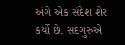અંગે એક સંદેશ શેર કર્યો છે. સદગુરુએ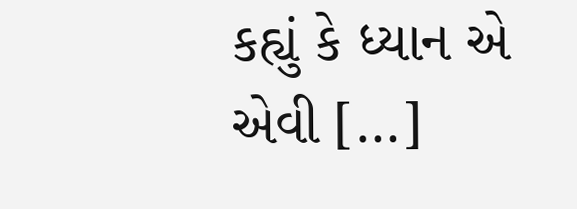કહ્યું કે ધ્યાન એ એવી […]